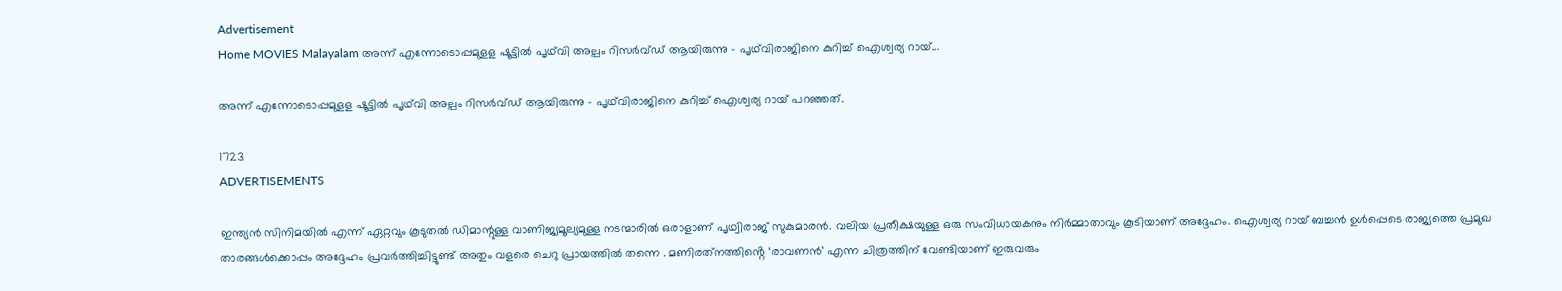Advertisement
Home MOVIES Malayalam അന്ന് എന്നോടൊപ്പമുളള ഷൂട്ടിൽ പൃഥ്‌വി അല്പം റിസർവ്ഡ് ആയിരുന്നു – പൃഥ്‌വിരാജിനെ കുറിച്ച് ഐശ്വര്യ റായ്...

അന്ന് എന്നോടൊപ്പമുളള ഷൂട്ടിൽ പൃഥ്‌വി അല്പം റിസർവ്ഡ് ആയിരുന്നു – പൃഥ്‌വിരാജിനെ കുറിച്ച് ഐശ്വര്യ റായ് പറഞ്ഞത്.

1723
ADVERTISEMENTS

ഇന്ത്യൻ സിനിമയിൽ എന്ന് ഏറ്റവും കൂടുതൽ ഡിമാന്റുള്ള വാണിജ്യമൂല്യമുള്ള നടന്മാരിൽ ഒരാളാണ് പൃഥ്വിരാജ് സുകുമാരൻ. വലിയ പ്രതീക്ഷയുള്ള ഒരു സംവിധായകനും നിർമ്മാതാവും കൂടിയാണ് അദ്ദേഹം. ഐശ്വര്യ റായ് ബച്ചൻ ഉൾപ്പെടെ രാജ്യത്തെ പ്രമുഖ താരങ്ങൾക്കൊപ്പം അദ്ദേഹം പ്രവർത്തിച്ചിട്ടുണ്ട് അതും വളരെ ചെറു പ്രായത്തിൽ തന്നെ . മണിരത്‌നത്തിൻ്റെ ‘രാവണൻ’ എന്ന ചിത്രത്തിന് വേണ്ടിയാണ് ഇരുവരും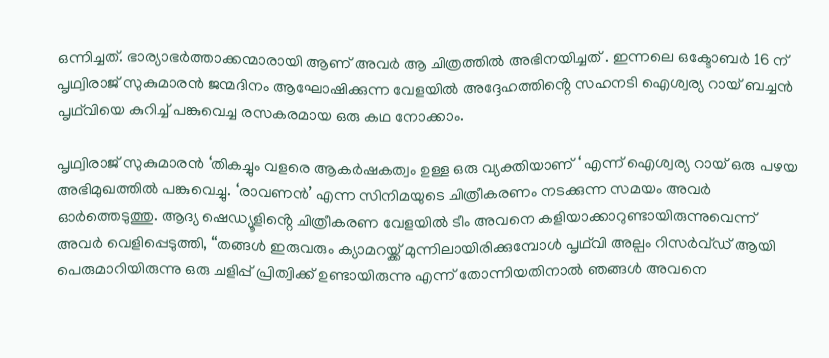ഒന്നിച്ചത്. ഭാര്യാഭർത്താക്കന്മാരായി ആണ് അവർ ആ ചിത്രത്തിൽ അഭിനയിച്ചത് . ഇന്നലെ ഒക്ടോബർ 16 ന് പൃഥ്വിരാജ് സുകുമാരൻ ജന്മദിനം ആഘോഷിക്കുന്ന വേളയിൽ അദ്ദേഹത്തിൻ്റെ സഹനടി ഐശ്വര്യ റായ് ബച്ചൻ പൃഥ്‌വിയെ കുറിച്ച് പങ്കുവെച്ച രസകരമായ ഒരു കഥ നോക്കാം.

പൃഥ്വിരാജ് സുകുമാരൻ ‘തികച്ചും വളരെ ആകർഷകത്വം ഉള്ള ഒരു വ്യക്തിയാണ് ‘ എന്ന് ഐശ്വര്യ റായ് ഒരു പഴയ അഭിമുഖത്തിൽ പങ്കുവെച്ചു. ‘രാവണൻ’ എന്ന സിനിമയുടെ ചിത്രീകരണം നടക്കുന്ന സമയം അവർ ഓർത്തെടുത്തു. ആദ്യ ഷെഡ്യൂളിൻ്റെ ചിത്രീകരണ വേളയിൽ ടീം അവനെ കളിയാക്കാറുണ്ടായിരുന്നുവെന്ന് അവർ വെളിപ്പെടുത്തി, “തങ്ങൾ ഇരുവരും ക്യാമറയ്ക്ക് മുന്നിലായിരിക്കുമ്പോൾ പൃഥ്‌വി അല്പം റിസർവ്ഡ് ആയി പെരുമാറിയിരുന്നു ഒരു ചളിപ്പ് പ്രിത്വിക്ക് ഉണ്ടായിരുന്നു എന്ന് തോന്നിയതിനാൽ ഞങ്ങൾ അവനെ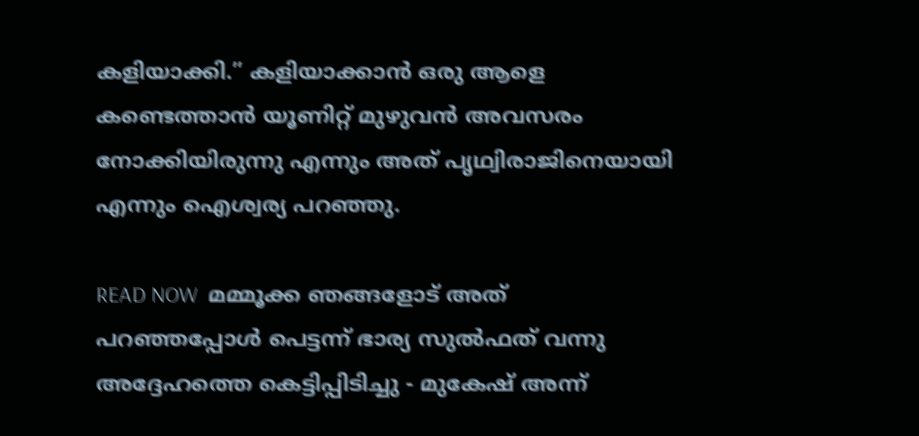കളിയാക്കി.” കളിയാക്കാൻ ഒരു ആളെ കണ്ടെത്താൻ യൂണിറ്റ് മുഴുവൻ അവസരം നോക്കിയിരുന്നു എന്നും അത് പൃഥ്വിരാജിനെയായി എന്നും ഐശ്വര്യ പറഞ്ഞു.

READ NOW  മമ്മൂക്ക ഞങ്ങളോട് അത് പറഞ്ഞപ്പോൾ പെട്ടന്ന് ഭാര്യ സുൽഫത് വന്നു അദ്ദേഹത്തെ കെട്ടിപ്പിടിച്ചു - മുകേഷ് അന്ന്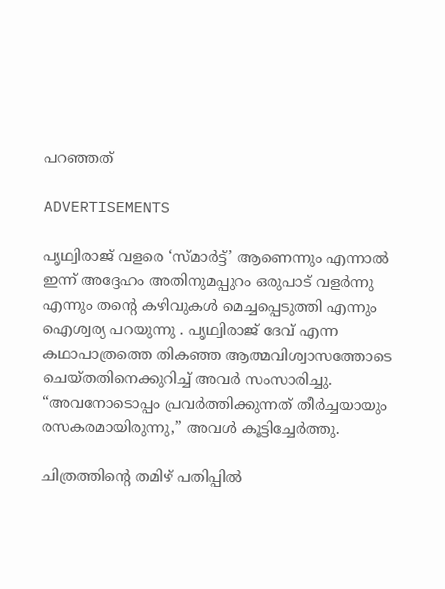പറഞ്ഞത്

ADVERTISEMENTS

പൃഥ്വിരാജ് വളരെ ‘സ്മാർട്ട്’ ആണെന്നും എന്നാൽ ഇന്ന് അദ്ദേഹം അതിനുമപ്പുറം ഒരുപാട് വളർന്നു എന്നും തന്റെ കഴിവുകൾ മെച്ചപ്പെടുത്തി എന്നും ഐശ്വര്യ പറയുന്നു . പൃഥ്വിരാജ് ദേവ് എന്ന കഥാപാത്രത്തെ തികഞ്ഞ ആത്മവിശ്വാസത്തോടെ ചെയ്തതിനെക്കുറിച്ച് അവർ സംസാരിച്ചു. “അവനോടൊപ്പം പ്രവർത്തിക്കുന്നത് തീർച്ചയായും രസകരമായിരുന്നു,” അവൾ കൂട്ടിച്ചേർത്തു.

ചിത്രത്തിൻ്റെ തമിഴ് പതിപ്പിൽ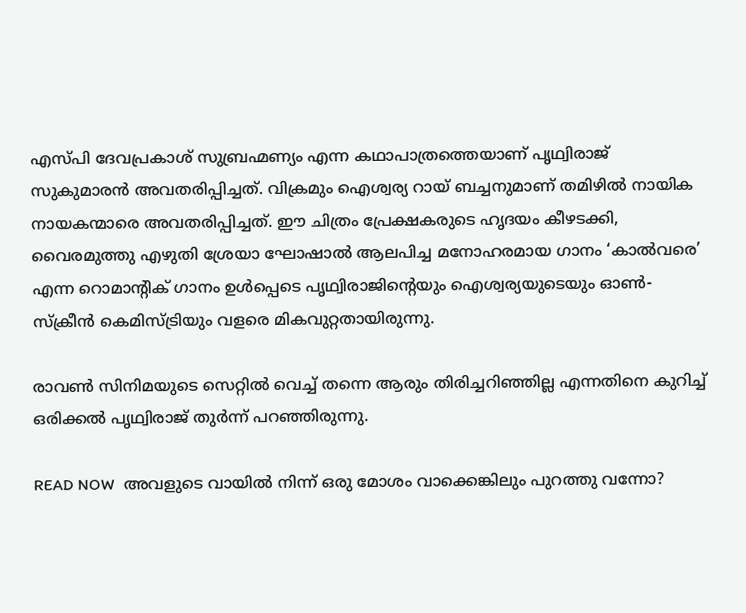എസ്പി ദേവപ്രകാശ് സുബ്രഹ്മണ്യം എന്ന കഥാപാത്രത്തെയാണ് പൃഥ്വിരാജ് സുകുമാരൻ അവതരിപ്പിച്ചത്. വിക്രമും ഐശ്വര്യ റായ് ബച്ചനുമാണ് തമിഴിൽ നായിക നായകന്മാരെ അവതരിപ്പിച്ചത്. ഈ ചിത്രം പ്രേക്ഷകരുടെ ഹൃദയം കീഴടക്കി, വൈരമുത്തു എഴുതി ശ്രേയാ ഘോഷാൽ ആലപിച്ച മനോഹരമായ ഗാനം ‘കാൽവരെ’ എന്ന റൊമാന്റിക് ഗാനം ഉൾപ്പെടെ പൃഥ്വിരാജിൻ്റെയും ഐശ്വര്യയുടെയും ഓൺ-സ്‌ക്രീൻ കെമിസ്ട്രിയും വളരെ മികവുറ്റതായിരുന്നു.

രാവൺ സിനിമയുടെ സെറ്റിൽ വെച്ച് തന്നെ ആരും തിരിച്ചറിഞ്ഞില്ല എന്നതിനെ കുറിച്ച് ഒരിക്കൽ പൃഥ്വിരാജ് തുർന്ന് പറഞ്ഞിരുന്നു.

READ NOW  അവളുടെ വായിൽ നിന്ന് ഒരു മോശം വാക്കെങ്കിലും പുറത്തു വന്നോ?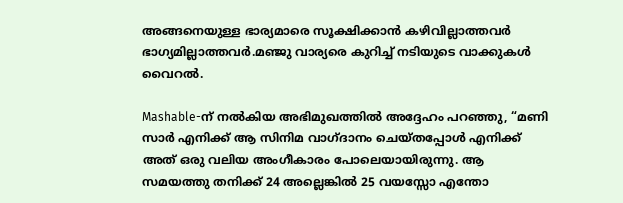അങ്ങനെയുള്ള ഭാര്യമാരെ സൂക്ഷിക്കാൻ കഴിവില്ലാത്തവർ ഭാഗ്യമില്ലാത്തവർ.മഞ്ജു വാര്യരെ കുറിച്ച് നടിയുടെ വാക്കുകൾ വൈറൽ.

Mashable-ന് നൽകിയ അഭിമുഖത്തിൽ അദ്ദേഹം പറഞ്ഞു, “മണി സാർ എനിക്ക് ആ സിനിമ വാഗ്ദാനം ചെയ്തപ്പോൾ എനിക്ക് അത് ഒരു വലിയ അംഗീകാരം പോലെയായിരുന്നു. ആ സമയത്തു തനിക്ക് 24 അല്ലെങ്കിൽ 25 വയസ്സോ എന്തോ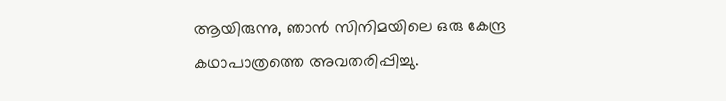ആയിരുന്നു, ഞാൻ സിനിമയിലെ ഒരു കേന്ദ്ര കഥാപാത്രത്തെ അവതരിപ്പിച്ചു.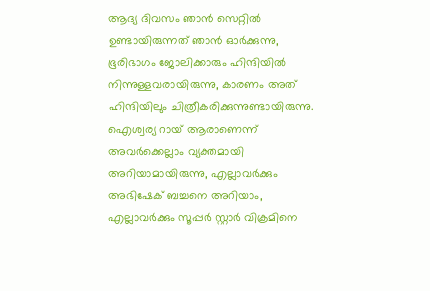ആദ്യ ദിവസം ഞാൻ സെറ്റിൽ ഉണ്ടായിരുന്നത് ഞാൻ ഓർക്കുന്നു, ഭൂരിഭാഗം ജോലിക്കാരും ഹിന്ദിയിൽ നിന്നുള്ളവരായിരുന്നു, കാരണം അത് ഹിന്ദിയിലും ചിത്രീകരിക്കുന്നുണ്ടായിരുന്നു. ഐശ്വര്യ റായ് ആരാണെന്ന് അവർക്കെല്ലാം വ്യക്തമായി അറിയാമായിരുന്നു, എല്ലാവർക്കും അഭിഷേക് ബച്ചനെ അറിയാം, എല്ലാവർക്കും സൂപ്പർ സ്റ്റാർ വിക്രമിനെ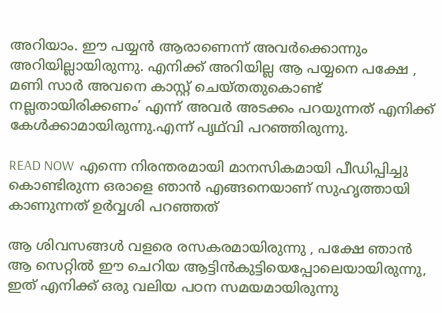അറിയാം. ഈ പയ്യൻ ആരാണെന്ന് അവർക്കൊന്നും അറിയില്ലായിരുന്നു. എനിക്ക് അറിയില്ല ആ പയ്യനെ പക്ഷേ , മണി സാർ അവനെ കാസ്റ്റ് ചെയ്തതുകൊണ്ട് നല്ലതായിരിക്കണം’ എന്ന് അവർ അടക്കം പറയുന്നത് എനിക്ക് കേൾക്കാമായിരുന്നു.എന്ന് പൃഥ്‌വി പറഞ്ഞിരുന്നു.

READ NOW  എന്നെ നിരന്തരമായി മാനസികമായി പീഡിപ്പിച്ചു കൊണ്ടിരുന്ന ഒരാളെ ഞാൻ എങ്ങനെയാണ് സുഹൃത്തായി കാണുന്നത് ഉർവ്വശി പറഞ്ഞത്

ആ ശിവസങ്ങൾ വളരെ രസകരമായിരുന്നു , പക്ഷേ ഞാൻ ആ സെറ്റിൽ ഈ ചെറിയ ആട്ടിൻകുട്ടിയെപ്പോലെയായിരുന്നു, ഇത് എനിക്ക് ഒരു വലിയ പഠന സമയമായിരുന്നു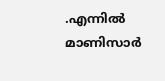.എന്നിൽ മാണിസാർ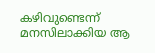കഴിവുണ്ടെന്ന് മനസിലാക്കിയ ആ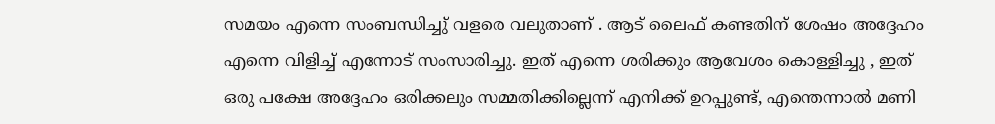സമയം എന്നെ സംബന്ധിച്ചു് വളരെ വലുതാണ് . ആട് ലൈഫ് കണ്ടതിന് ശേഷം അദ്ദേഹം എന്നെ വിളിച്ച് എന്നോട് സംസാരിച്ചു. ഇത് എന്നെ ശരിക്കും ആവേശം കൊള്ളിച്ചു , ഇത് ഒരു പക്ഷേ അദ്ദേഹം ഒരിക്കലും സമ്മതിക്കില്ലെന്ന് എനിക്ക് ഉറപ്പുണ്ട്, എന്തെന്നാൽ മണി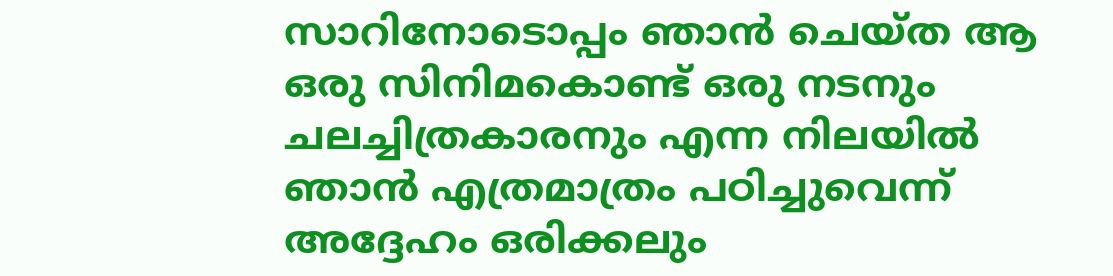സാറിനോടൊപ്പം ഞാൻ ചെയ്ത ആ ഒരു സിനിമകൊണ്ട് ഒരു നടനും ചലച്ചിത്രകാരനും എന്ന നിലയിൽ ഞാൻ എത്രമാത്രം പഠിച്ചുവെന്ന് അദ്ദേഹം ഒരിക്കലും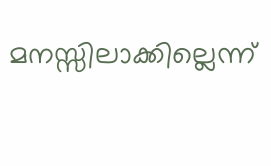മനസ്സിലാക്കില്ലെന്ന്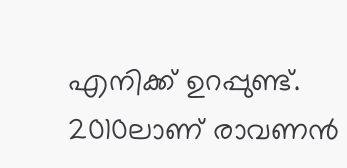എനിക്ക് ഉറപ്പുണ്ട്. 2010ലാണ് രാവണൻ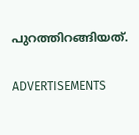പുറത്തിറങ്ങിയത്.

ADVERTISEMENTS